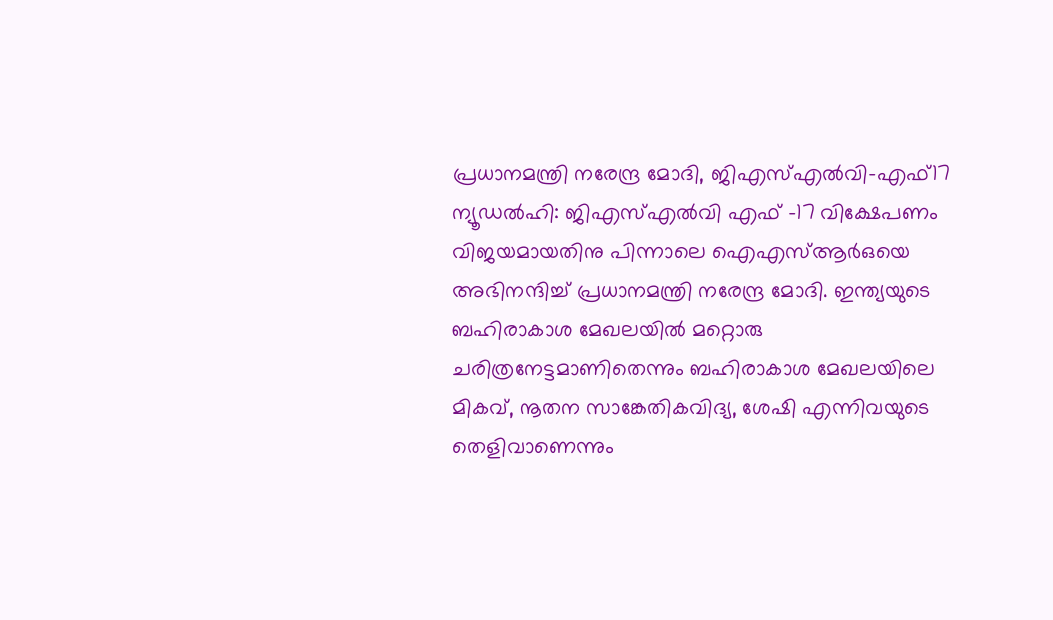പ്രധാനമന്ത്രി നരേന്ദ്ര മോദി, ജിഎസ്എൽവി-എഫ്17
ന്യൂഡൽഹി: ജിഎസ്എൽവി എഫ് -17 വിക്ഷേപണം വിജയമായതിനു പിന്നാലെ ഐഎസ്ആർഒയെ അഭിനന്ദിച്ച് പ്രധാനമന്ത്രി നരേന്ദ്ര മോദി. ഇന്ത്യയുടെ ബഹിരാകാശ മേഖലയിൽ മറ്റൊരു ചരിത്രനേട്ടമാണിതെന്നും ബഹിരാകാശ മേഖലയിലെ മികവ്, നൂതന സാങ്കേതികവിദ്യ, ശേഷി എന്നിവയുടെ തെളിവാണെന്നും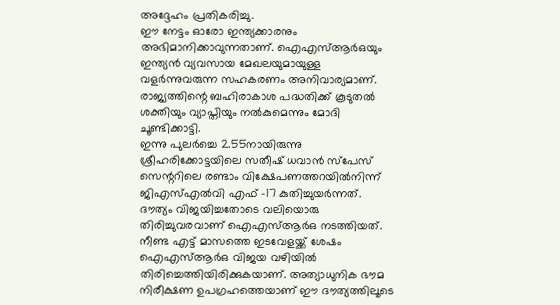അദ്ദേഹം പ്രതികരിച്ചു.
ഈ നേട്ടം ഓരോ ഇന്ത്യക്കാരനും അഭിമാനിക്കാവുന്നതാണ്. ഐഎസ്ആർഒയും ഇന്ത്യൻ വ്യവസായ മേഖലയുമായുള്ള വളർന്നുവരുന്ന സഹകരണം അനിവാര്യമാണ്. രാജ്യത്തിന്റെ ബഹിരാകാശ പദ്ധതിക്ക് കൂടുതൽ ശക്തിയും വ്യാപ്തിയും നൽകുമെന്നും മോദി ചൂണ്ടിക്കാട്ടി.
ഇന്നു പുലർച്ചെ 2.55നായിരുന്നു ശ്രീഹരിക്കോട്ടയിലെ സതീഷ് ധവാൻ സ്പേസ് സെന്ററിലെ രണ്ടാം വിക്ഷേപണത്തറയിൽനിന്ന് ജിഎസ്എൽവി എഫ് -17 കുതിച്ചുയർന്നത്. ദൗത്യം വിജയിച്ചതോടെ വലിയൊരു തിരിച്ചുവരവാണ് ഐഎസ്ആർഒ നടത്തിയത്. നീണ്ട എട്ട് മാസത്തെ ഇടവേളയ്ക്ക് ശേഷം ഐഎസ്ആർഒ വിജയ വഴിയിൽ തിരിച്ചെത്തിയിരിക്കുകയാണ്. അത്യാധുനിക ഭൗമ നിരീക്ഷണ ഉപഗ്രഹത്തെയാണ് ഈ ദൗത്യത്തിലൂടെ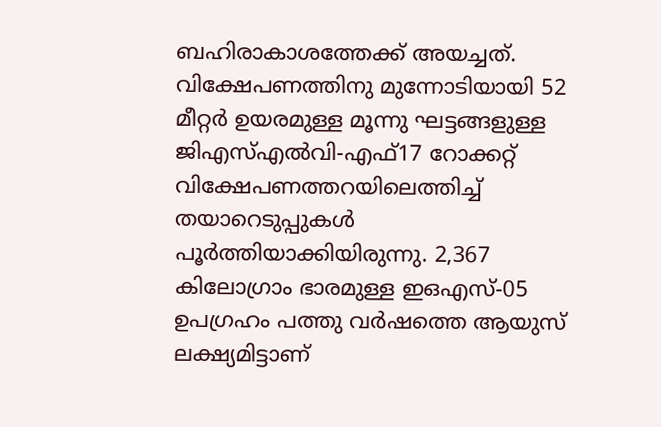ബഹിരാകാശത്തേക്ക് അയച്ചത്.
വിക്ഷേപണത്തിനു മുന്നോടിയായി 52 മീറ്റർ ഉയരമുള്ള മൂന്നു ഘട്ടങ്ങളുള്ള ജിഎസ്എൽവി-എഫ്17 റോക്കറ്റ് വിക്ഷേപണത്തറയിലെത്തിച്ച് തയാറെടുപ്പുകൾ പൂർത്തിയാക്കിയിരുന്നു. 2,367 കിലോഗ്രാം ഭാരമുള്ള ഇഒഎസ്-05 ഉപഗ്രഹം പത്തു വർഷത്തെ ആയുസ് ലക്ഷ്യമിട്ടാണ്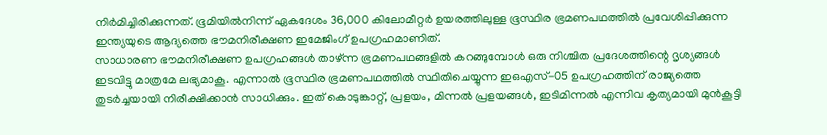നിർമിച്ചിരിക്കുന്നത്. ഭൂമിയിൽനിന്ന് ഏകദേശം 36,000 കിലോമീറ്റർ ഉയരത്തിലുള്ള ഭൂസ്ഥിര ഭ്രമണപഥത്തിൽ പ്രവേശിപ്പിക്കുന്ന ഇന്ത്യയുടെ ആദ്യത്തെ ഭൗമനിരീക്ഷണ ഇമേജിംഗ് ഉപഗ്രഹമാണിത്.
സാധാരണ ഭൗമനിരീക്ഷണ ഉപഗ്രഹങ്ങൾ താഴ്ന്ന ഭ്രമണപഥങ്ങളിൽ കറങ്ങുമ്പോൾ ഒരു നിശ്ചിത പ്രദേശത്തിന്റെ ദൃശ്യങ്ങൾ ഇടവിട്ടു മാത്രമേ ലഭ്യമാകൂ. എന്നാൽ ഭൂസ്ഥിര ഭ്രമണപഥത്തിൽ സ്ഥിതിചെയ്യുന്ന ഇഒഎസ്-05 ഉപഗ്രഹത്തിന് രാജ്യത്തെ തുടർച്ചയായി നിരീക്ഷിക്കാൻ സാധിക്കും. ഇത് കൊടുങ്കാറ്റ്, പ്രളയം, മിന്നൽ പ്രളയങ്ങൾ, ഇടിമിന്നൽ എന്നിവ കൃത്യമായി മുൻകൂട്ടി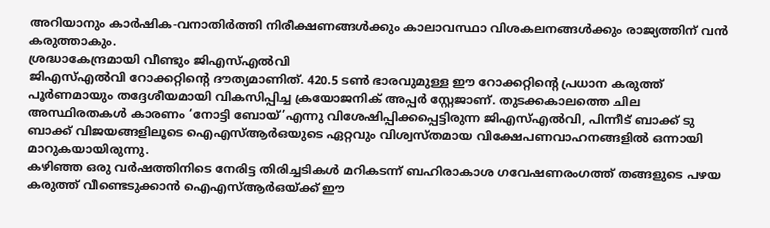അറിയാനും കാർഷിക-വനാതിർത്തി നിരീക്ഷണങ്ങൾക്കും കാലാവസ്ഥാ വിശകലനങ്ങൾക്കും രാജ്യത്തിന് വൻ കരുത്താകും.
ശ്രദ്ധാകേന്ദ്രമായി വീണ്ടും ജിഎസ്എൽവി
ജിഎസ്എൽവി റോക്കറ്റിന്റെ ദൗത്യമാണിത്. 420.5 ടൺ ഭാരവുമുള്ള ഈ റോക്കറ്റിന്റെ പ്രധാന കരുത്ത് പൂർണമായും തദ്ദേശീയമായി വികസിപ്പിച്ച ക്രയോജനിക് അപ്പർ സ്റ്റേജാണ്. തുടക്കകാലത്തെ ചില അസ്ഥിരതകൾ കാരണം ‘നോട്ടി ബോയ്’എന്നു വിശേഷിപ്പിക്കപ്പെട്ടിരുന്ന ജിഎസ്എൽവി, പിന്നീട് ബാക്ക് ടു ബാക്ക് വിജയങ്ങളിലൂടെ ഐഎസ്ആർഒയുടെ ഏറ്റവും വിശ്വസ്തമായ വിക്ഷേപണവാഹനങ്ങളിൽ ഒന്നായി മാറുകയായിരുന്നു.
കഴിഞ്ഞ ഒരു വർഷത്തിനിടെ നേരിട്ട തിരിച്ചടികൾ മറികടന്ന് ബഹിരാകാശ ഗവേഷണരംഗത്ത് തങ്ങളുടെ പഴയ കരുത്ത് വീണ്ടെടുക്കാൻ ഐഎസ്ആർഒയ്ക്ക് ഈ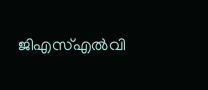ജിഎസ്എൽവി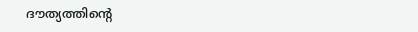ദൗത്യത്തിന്റെ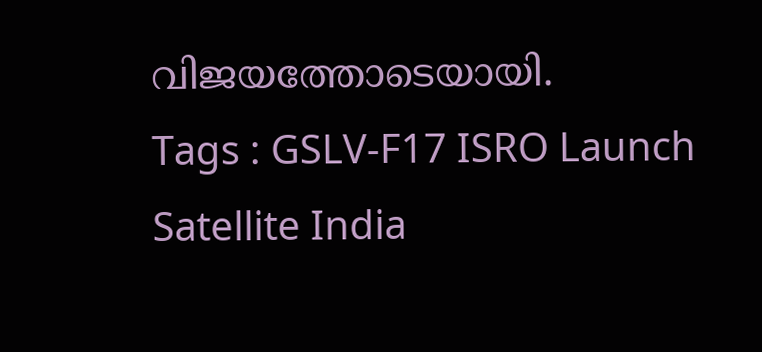വിജയത്തോടെയായി.
Tags : GSLV-F17 ISRO Launch Satellite India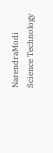NarendraModi Science Technology